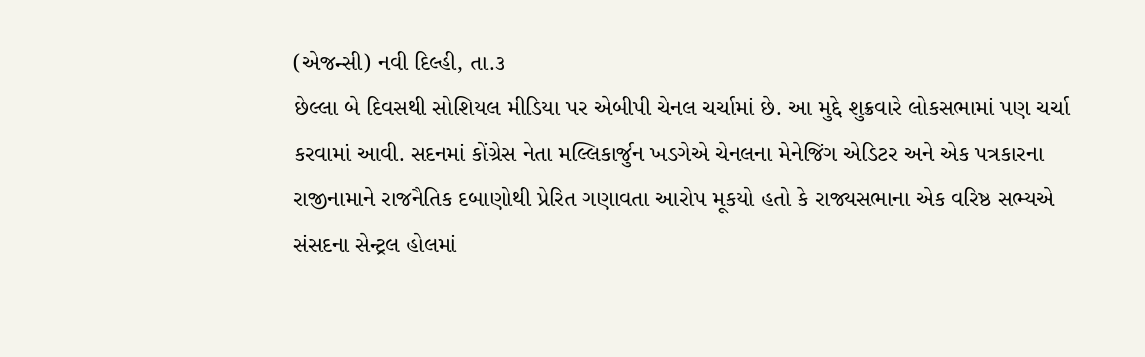(એજન્સી) નવી દિલ્હી, તા.૩
છેલ્લા બે દિવસથી સોશિયલ મીડિયા પર એબીપી ચેનલ ચર્ચામાં છે. આ મુદ્દે શુક્રવારે લોકસભામાં પણ ચર્ચા કરવામાં આવી. સદનમાં કોંગ્રેસ નેતા મલ્લિકાર્જુન ખડગેએ ચેનલના મેનેજિંગ એડિટર અને એક પત્રકારના રાજીનામાને રાજનૈતિક દબાણોથી પ્રેરિત ગણાવતા આરોપ મૂકયો હતો કે રાજ્યસભાના એક વરિષ્ઠ સભ્યએ સંસદના સેન્ટ્રલ હોલમાં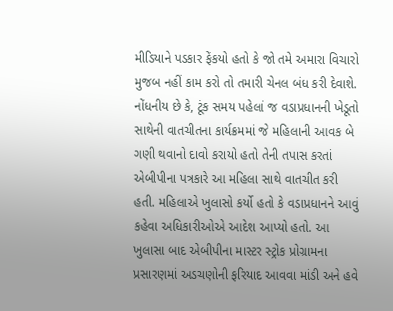મીડિયાને પડકાર ફેંકયો હતો કે જો તમે અમારા વિચારો મુજબ નહીં કામ કરો તો તમારી ચેનલ બંધ કરી દેવાશે. નોંધનીય છે કે, ટૂંક સમય પહેલાં જ વડાપ્રધાનની ખેડૂતો સાથેની વાતચીતના કાર્યક્રમમાં જે મહિલાની આવક બે ગણી થવાનો દાવો કરાયો હતો તેની તપાસ કરતાં એબીપીના પત્રકારે આ મહિલા સાથે વાતચીત કરી હતી. મહિલાએ ખુલાસો કર્યો હતો કે વડાપ્રધાનને આવું કહેવા અધિકારીઓએ આદેશ આપ્યો હતો. આ ખુલાસા બાદ એબીપીના માસ્ટર સ્ટ્રોક પ્રોગ્રામના પ્રસારણમાં અડચણોની ફરિયાદ આવવા માંડી અને હવે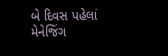બે દિવસ પહેલાં મેનેજિંગ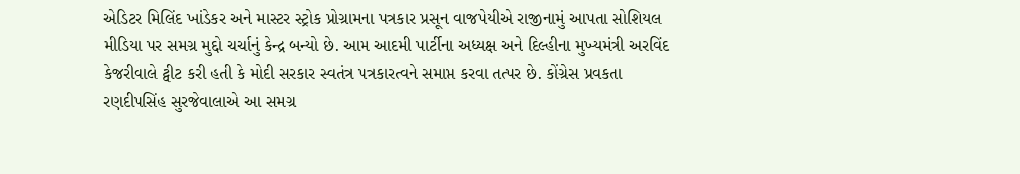એડિટર મિલિંદ ખાંડેકર અને માસ્ટર સ્ટ્રોક પ્રોગ્રામના પત્રકાર પ્રસૂન વાજપેયીએ રાજીનામું આપતા સોશિયલ મીડિયા પર સમગ્ર મુદ્દો ચર્ચાનું કેન્દ્ર બન્યો છે. આમ આદમી પાર્ટીના અધ્યક્ષ અને દિલ્હીના મુખ્યમંત્રી અરવિંદ કેજરીવાલે ટ્વીટ કરી હતી કે મોદી સરકાર સ્વતંત્ર પત્રકારત્વને સમાપ્ત કરવા તત્પર છે. કોંગ્રેસ પ્રવકતા રણદીપસિંહ સુરજેવાલાએ આ સમગ્ર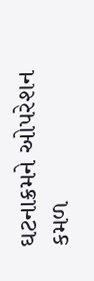ઘટનાક્રમને ઓપરેશન કમળ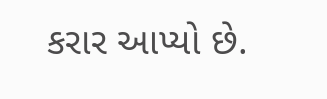કરાર આપ્યો છે.